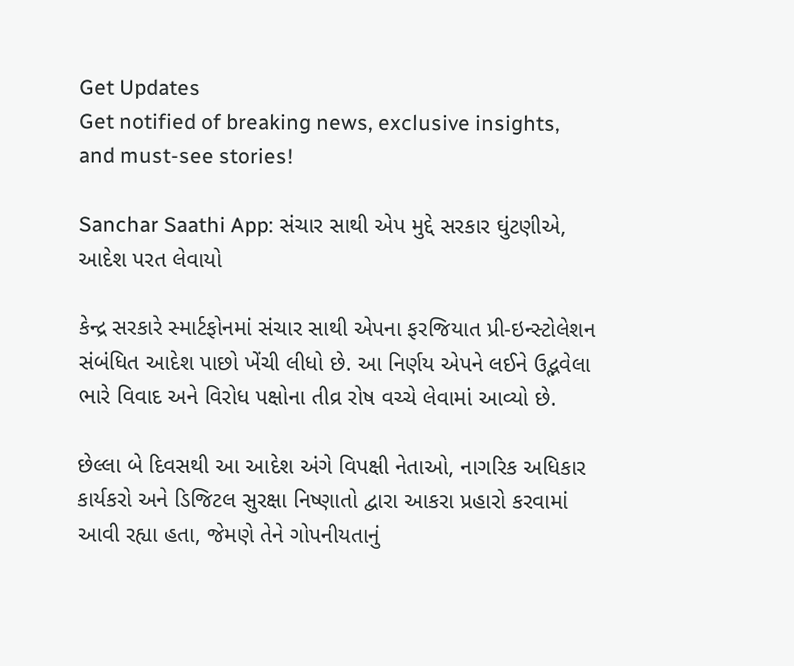Get Updates
Get notified of breaking news, exclusive insights, and must-see stories!

Sanchar Saathi App: સંચાર સાથી એપ મુદ્દે સરકાર ઘુંટણીએ, આદેશ પરત લેવાયો

કેન્દ્ર સરકારે સ્માર્ટફોનમાં સંચાર સાથી એપના ફરજિયાત પ્રી-ઇન્સ્ટોલેશન સંબંધિત આદેશ પાછો ખેંચી લીધો છે. આ નિર્ણય એપને લઈને ઉદ્ભવેલા ભારે વિવાદ અને વિરોધ પક્ષોના તીવ્ર રોષ વચ્ચે લેવામાં આવ્યો છે.

છેલ્લા બે દિવસથી આ આદેશ અંગે વિપક્ષી નેતાઓ, નાગરિક અધિકાર કાર્યકરો અને ડિજિટલ સુરક્ષા નિષ્ણાતો દ્વારા આકરા પ્રહારો કરવામાં આવી રહ્યા હતા, જેમણે તેને ગોપનીયતાનું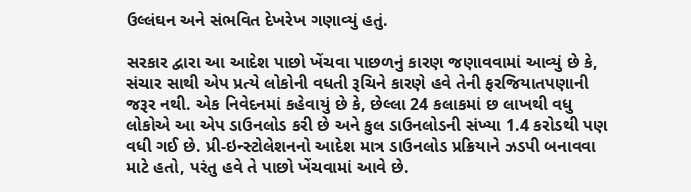ઉલ્લંઘન અને સંભવિત દેખરેખ ગણાવ્યું હતું.

સરકાર દ્વારા આ આદેશ પાછો ખેંચવા પાછળનું કારણ જણાવવામાં આવ્યું છે કે, સંચાર સાથી એપ પ્રત્યે લોકોની વધતી રૂચિને કારણે હવે તેની ફરજિયાતપણાની જરૂર નથી. એક નિવેદનમાં કહેવાયું છે કે, છેલ્લા 24 કલાકમાં છ લાખથી વધુ લોકોએ આ એપ ડાઉનલોડ કરી છે અને કુલ ડાઉનલોડની સંખ્યા 1.4 કરોડથી પણ વધી ગઈ છે. પ્રી-ઇન્સ્ટોલેશનનો આદેશ માત્ર ડાઉનલોડ પ્રક્રિયાને ઝડપી બનાવવા માટે હતો, પરંતુ હવે તે પાછો ખેંચવામાં આવે છે.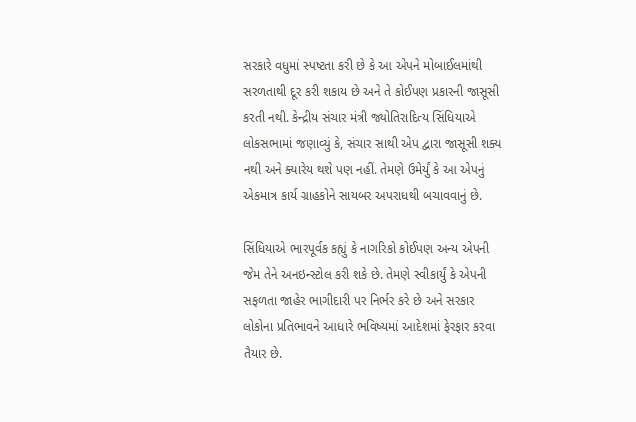સરકારે વધુમાં સ્પષ્ટતા કરી છે કે આ એપને મોબાઈલમાંથી સરળતાથી દૂર કરી શકાય છે અને તે કોઈપણ પ્રકારની જાસૂસી કરતી નથી. કેન્દ્રીય સંચાર મંત્રી જ્યોતિરાદિત્ય સિંધિયાએ લોકસભામાં જણાવ્યું કે, સંચાર સાથી એપ દ્વારા જાસૂસી શક્ય નથી અને ક્યારેય થશે પણ નહીં. તેમણે ઉમેર્યું કે આ એપનું એકમાત્ર કાર્ય ગ્રાહકોને સાયબર અપરાધથી બચાવવાનું છે.

સિંધિયાએ ભારપૂર્વક કહ્યું કે નાગરિકો કોઈપણ અન્ય એપની જેમ તેને અનઇન્સ્ટોલ કરી શકે છે. તેમણે સ્વીકાર્યું કે એપની સફળતા જાહેર ભાગીદારી પર નિર્ભર કરે છે અને સરકાર લોકોના પ્રતિભાવને આધારે ભવિષ્યમાં આદેશમાં ફેરફાર કરવા તૈયાર છે.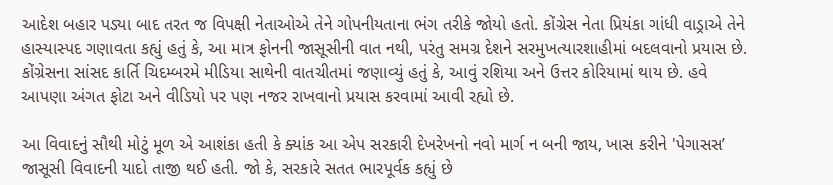આદેશ બહાર પડ્યા બાદ તરત જ વિપક્ષી નેતાઓએ તેને ગોપનીયતાના ભંગ તરીકે જોયો હતો. કોંગ્રેસ નેતા પ્રિયંકા ગાંધી વાડ્રાએ તેને હાસ્યાસ્પદ ગણાવતા કહ્યું હતું કે, આ માત્ર ફોનની જાસૂસીની વાત નથી, પરંતુ સમગ્ર દેશને સરમુખત્યારશાહીમાં બદલવાનો પ્રયાસ છે. કોંગ્રેસના સાંસદ કાર્તિ ચિદમ્બરમે મીડિયા સાથેની વાતચીતમાં જણાવ્યું હતું કે, આવું રશિયા અને ઉત્તર કોરિયામાં થાય છે. હવે આપણા અંગત ફોટા અને વીડિયો પર પણ નજર રાખવાનો પ્રયાસ કરવામાં આવી રહ્યો છે.

આ વિવાદનું સૌથી મોટું મૂળ એ આશંકા હતી કે ક્યાંક આ એપ સરકારી દેખરેખનો નવો માર્ગ ન બની જાય, ખાસ કરીને 'પેગાસસ’ જાસૂસી વિવાદની યાદો તાજી થઈ હતી. જો કે, સરકારે સતત ભારપૂર્વક કહ્યું છે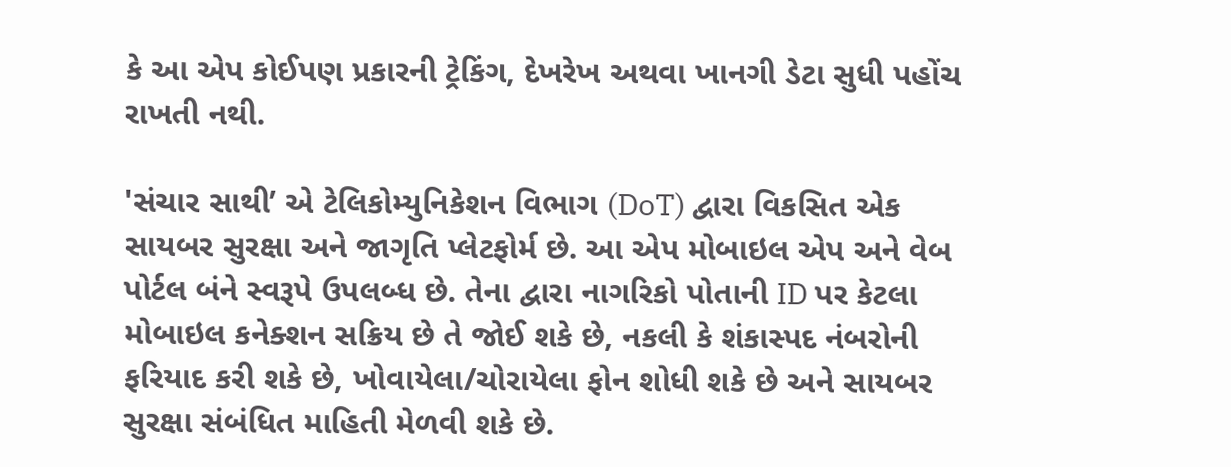કે આ એપ કોઈપણ પ્રકારની ટ્રેકિંગ, દેખરેખ અથવા ખાનગી ડેટા સુધી પહોંચ રાખતી નથી.

'સંચાર સાથી’ એ ટેલિકોમ્યુનિકેશન વિભાગ (DoT) દ્વારા વિકસિત એક સાયબર સુરક્ષા અને જાગૃતિ પ્લેટફોર્મ છે. આ એપ મોબાઇલ એપ અને વેબ પોર્ટલ બંને સ્વરૂપે ઉપલબ્ધ છે. તેના દ્વારા નાગરિકો પોતાની ID પર કેટલા મોબાઇલ કનેક્શન સક્રિય છે તે જોઈ શકે છે, નકલી કે શંકાસ્પદ નંબરોની ફરિયાદ કરી શકે છે, ખોવાયેલા/ચોરાયેલા ફોન શોધી શકે છે અને સાયબર સુરક્ષા સંબંધિત માહિતી મેળવી શકે છે.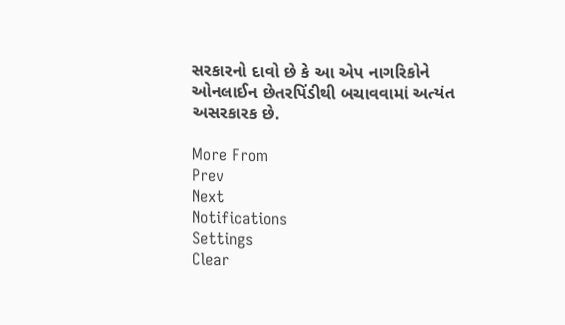સરકારનો દાવો છે કે આ એપ નાગરિકોને ઓનલાઈન છેતરપિંડીથી બચાવવામાં અત્યંત અસરકારક છે.

More From
Prev
Next
Notifications
Settings
Clear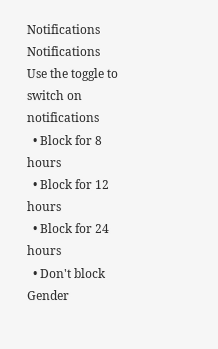Notifications
Notifications
Use the toggle to switch on notifications
  • Block for 8 hours
  • Block for 12 hours
  • Block for 24 hours
  • Don't block
Gender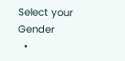Select your Gender
  •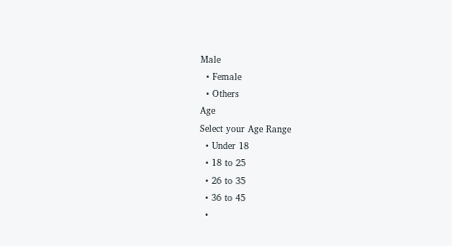Male
  • Female
  • Others
Age
Select your Age Range
  • Under 18
  • 18 to 25
  • 26 to 35
  • 36 to 45
  •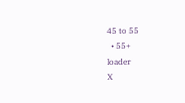45 to 55
  • 55+
loader
X